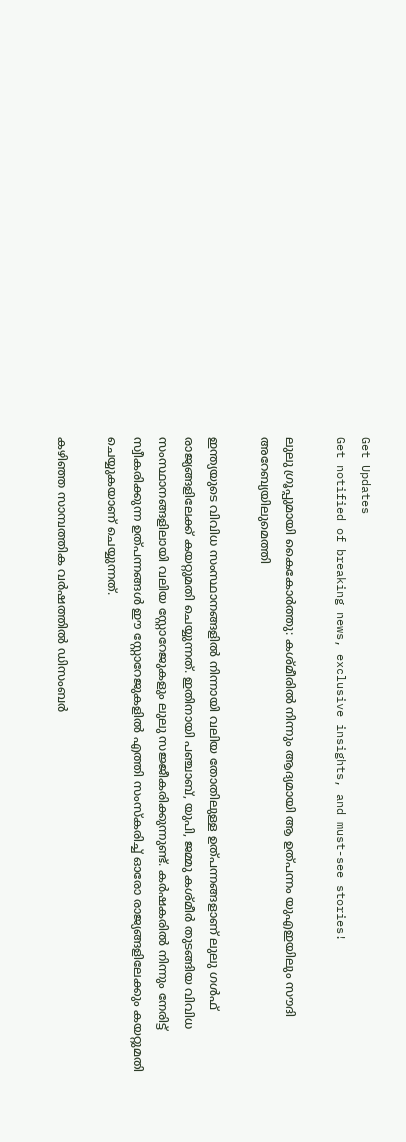Get Updates
Get notified of breaking news, exclusive insights, and must-see stories!

ലുലു ഗ്രൂപ്പുമായി കൈകോർത്തു: കശ്മീരില്‍ നിന്നും ആദ്യമായി ആ ഉത്പന്നം യുഎഇയിലും സൗദി അറേബ്യയിലുമെത്തി

ഇന്ത്യയുടെ വിവിധ സംസ്ഥാനങ്ങളില്‍ നിന്നായി വലിയ തോതിലുള്ള ഉത്പന്നങ്ങളാണ് ലുലു ഗള്‍ഫ് രാജ്യങ്ങളിലേക്ക് കയറ്റുമതി ചെയ്യുന്നത്. ഇതിനായി പഞ്ചാബ്, യുപി, ജമ്മു കശ്മീർ തുടങ്ങിയ വിവിധ സംസ്ഥാനങ്ങളിലായി വലിയ സ്റ്റോറേജുകളും ലുലു സജ്ജീകരിക്കുന്നുണ്ട്. കർഷകരില്‍ നിന്നും നേരിട്ട് സ്വീകരിക്കുന്ന ഉത്പന്നങ്ങള്‍ ഈ സ്റ്റോറേജുകളില്‍ എത്തി സംസ്കരിച്ച് ഓരോ രാജ്യങ്ങളിലേക്കും കയറ്റുമതി ചെയ്യുകയാണ് ചെയ്യുന്നത്.

കഴിഞ്ഞ സാമ്പത്തിക വർഷത്തില്‍ ഡിസംബർ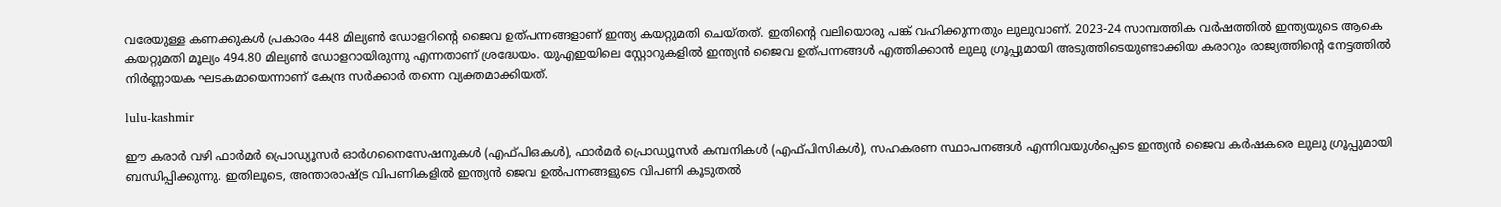വരേയുള്ള കണക്കുകള്‍ പ്രകാരം 448 മില്യൺ ഡോളറിന്റെ ജൈവ ഉത്പന്നങ്ങളാണ് ഇന്ത്യ കയറ്റുമതി ചെയ്തത്. ഇതിന്റെ വലിയൊരു പങ്ക് വഹിക്കുന്നതും ലുലുവാണ്. 2023-24 സാമ്പത്തിക വർഷത്തില്‍ ഇന്ത്യയുടെ ആകെ കയറ്റുമതി മൂല്യം 494.80 മില്യൺ ഡോളറായിരുന്നു എന്നതാണ് ശ്രദ്ധേയം. യുഎഇയിലെ സ്റ്റോറുകളില്‍ ഇന്ത്യന്‍ ജൈവ ഉത്പന്നങ്ങള്‍ എത്തിക്കാന്‍ ലുലു ഗ്രൂപ്പുമായി അടുത്തിടെയുണ്ടാക്കിയ കരാറും രാജ്യത്തിന്റെ നേട്ടത്തില്‍ നിർണ്ണായക ഘടകമായെന്നാണ് കേന്ദ്ര സർക്കാർ തന്നെ വ്യക്തമാക്കിയത്.

lulu-kashmir

ഈ കരാർ വഴി ഫാർമർ പ്രൊഡ്യൂസർ ഓർഗനൈസേഷനുകൾ (എഫ്‌പിഒകൾ), ഫാർമർ പ്രൊഡ്യൂസർ കമ്പനികൾ (എഫ്‌പിസികൾ), സഹകരണ സ്ഥാപനങ്ങൾ എന്നിവയുൾപ്പെടെ ഇന്ത്യൻ ജൈവ കർഷകരെ ലുലു ഗ്രൂപ്പുമായി ബന്ധിപ്പിക്കുന്നു. ഇതിലൂടെ, അന്താരാഷ്‌ട്ര വിപണികളിൽ ഇന്ത്യൻ ജെവ ഉൽപന്നങ്ങളുടെ വിപണി കൂടുതല്‍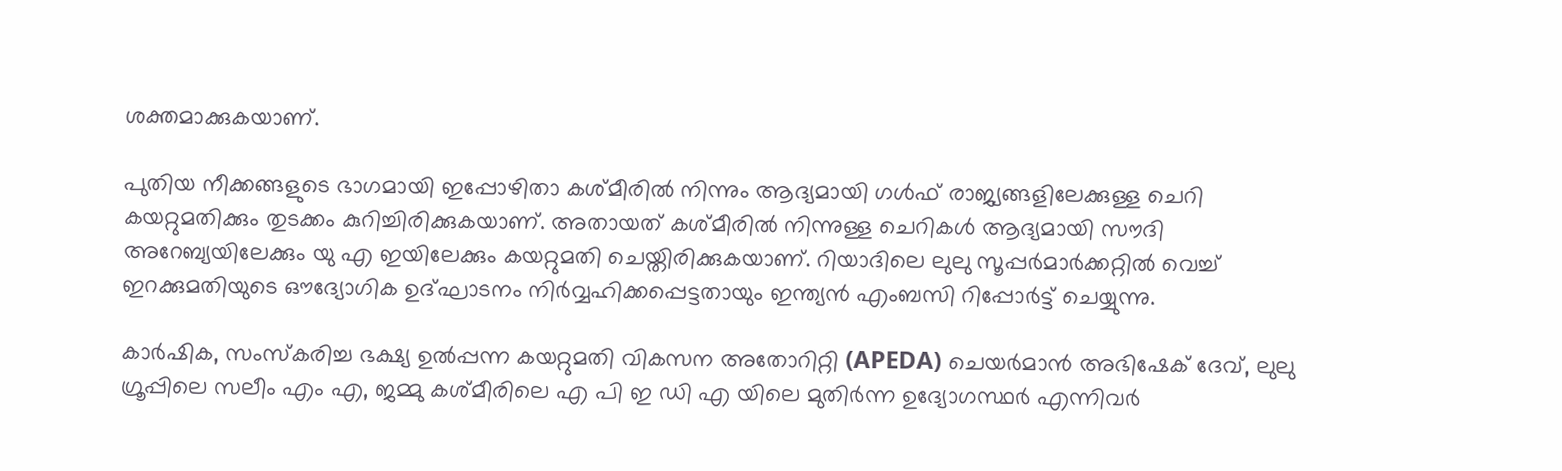ശക്തമാക്കുകയാണ്.

പുതിയ നീക്കങ്ങളുടെ ഭാഗമായി ഇപ്പോഴിതാ കശ്മീരില്‍ നിന്നും ആദ്യമായി ഗള്‍ഫ് രാജ്യങ്ങളിലേക്കുള്ള ചെറി കയറ്റുമതിക്കും തുടക്കം കുറിച്ചിരിക്കുകയാണ്. അതായത് കശ്മീരിൽ നിന്നുള്ള ചെറികൾ ആദ്യമായി സൗദി അറേബ്യയിലേക്കും യു എ ഇയിലേക്കും കയറ്റുമതി ചെയ്തിരിക്കുകയാണ്. റിയാദിലെ ലുലു സൂപ്പർമാർക്കറ്റിൽ വെച്ച് ഇറക്കുമതിയുടെ ഔദ്യോഗിക ഉദ്ഘാടനം നിർവ്വഹിക്കപ്പെട്ടതായും ഇന്ത്യന്‍ എംബസി റിപ്പോർട്ട് ചെയ്യുന്നു.

കാർഷിക, സംസ്കരിച്ച ഭക്ഷ്യ ഉൽപ്പന്ന കയറ്റുമതി വികസന അതോറിറ്റി (APEDA) ചെയർമാൻ അഭിഷേക് ദേവ്, ലുലു ഗ്രൂപ്പിലെ സലീം എം എ, ജമ്മു കശ്മീരിലെ എ പി ഇ ഡി എ യിലെ മുതിർന്ന ഉദ്യോഗസ്ഥർ എന്നിവർ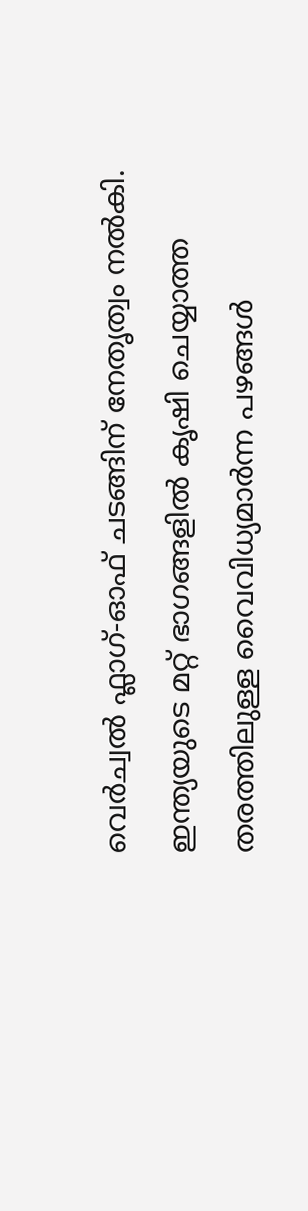വെർച്വല്‍ ഫ്ലാഗ്-ഓഫ് ചടങ്ങിന് നേതൃത്വം നൽകി. ഇന്ത്യയുടെ മറ്റ് ഭാഗങ്ങളിൽ കൃഷി ചെയ്യാത്ത തരത്തിലുള്ള വൈവിധ്യമാർന്ന പഴങ്ങൾ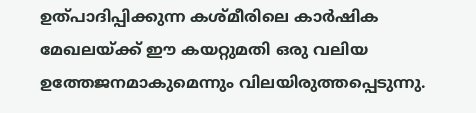ഉത്പാദിപ്പിക്കുന്ന കശ്മീരിലെ കാർഷിക മേഖലയ്ക്ക് ഈ കയറ്റുമതി ഒരു വലിയ ഉത്തേജനമാകുമെന്നും വിലയിരുത്തപ്പെടുന്നു.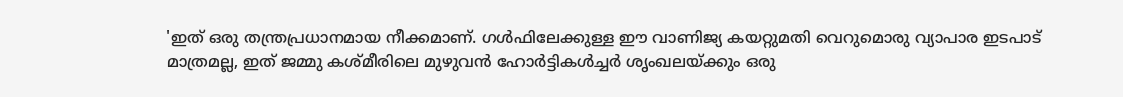'ഇത് ഒരു തന്ത്രപ്രധാനമായ നീക്കമാണ്. ഗൾഫിലേക്കുള്ള ഈ വാണിജ്യ കയറ്റുമതി വെറുമൊരു വ്യാപാര ഇടപാട് മാത്രമല്ല, ഇത് ജമ്മു കശ്മീരിലെ മുഴുവൻ ഹോർട്ടികൾച്ചർ ശൃംഖലയ്ക്കും ഒരു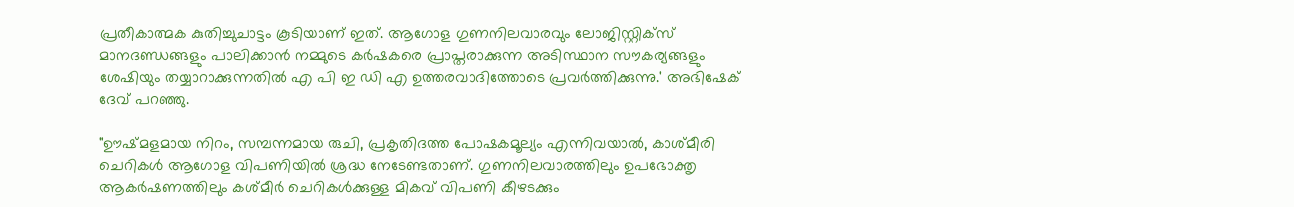പ്രതീകാത്മക കുതിച്ചുചാട്ടം കൂടിയാണ് ഇത്. ആഗോള ഗുണനിലവാരവും ലോജിസ്റ്റിക്സ് മാനദണ്ഡങ്ങളും പാലിക്കാൻ നമ്മുടെ കർഷകരെ പ്രാപ്തരാക്കുന്ന അടിസ്ഥാന സൗകര്യങ്ങളും ശേഷിയും തയ്യാറാക്കുന്നതില്‍ എ പി ഇ ഡി എ ഉത്തരവാദിത്തോടെ പ്രവർത്തിക്കുന്നു.' അഭിഷേക് ദേവ് പറഞ്ഞു.

"ഊഷ്മളമായ നിറം, സമ്പന്നമായ രുചി, പ്രകൃതിദത്ത പോഷകമൂല്യം എന്നിവയാൽ, കാശ്മീരി ചെറികൾ ആഗോള വിപണിയിൽ ശ്രദ്ധ നേടേണ്ടതാണ്. ഗുണനിലവാരത്തിലും ഉപഭോക്തൃ ആകർഷണത്തിലും കശ്മീർ ചെറികള്‍ക്കുള്ള മികവ് വിപണി കീഴടക്കും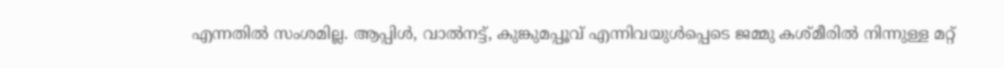എന്നതില്‍ സംശമില്ല. ആപ്പിൾ, വാൽനട്ട്, കുങ്കുമപ്പൂവ് എന്നിവയുൾപ്പെടെ ജമ്മു കശ്മീരിൽ നിന്നുള്ള മറ്റ്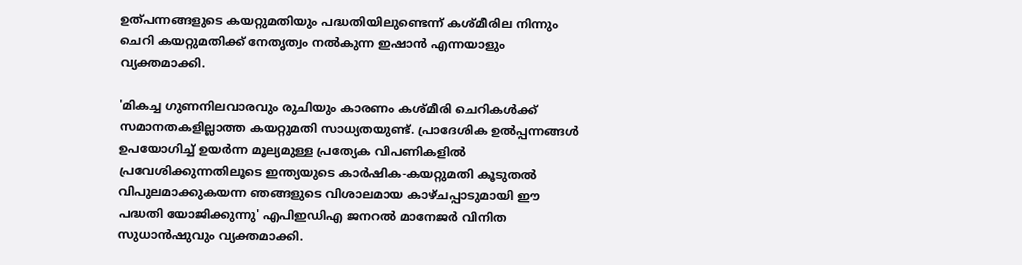ഉത്പന്നങ്ങളുടെ കയറ്റുമതിയും പദ്ധതിയിലുണ്ടെന്ന് കശ്മീരില‍ നിന്നും ചെറി കയറ്റുമതിക്ക് നേതൃത്വം നല്‍കുന്ന ഇഷാന്‍ എന്നയാളും വ്യക്തമാക്കി.

'മികച്ച ഗുണനിലവാരവും രുചിയും കാരണം കശ്മീരി ചെറികൾക്ക് സമാനതകളില്ലാത്ത കയറ്റുമതി സാധ്യതയുണ്ട്. പ്രാദേശിക ഉൽ‌പ്പന്നങ്ങൾ ഉപയോഗിച്ച് ഉയർന്ന മൂല്യമുള്ള പ്രത്യേക വിപണികളിൽ പ്രവേശിക്കുന്നതിലൂടെ ഇന്ത്യയുടെ കാർഷിക-കയറ്റുമതി കൂടുതല്‍ വിപുലമാക്കുകയന്ന ഞങ്ങളുടെ വിശാലമായ കാഴ്ചപ്പാടുമായി ഈ പദ്ധതി യോജിക്കുന്നു' എ‌പി‌ഇ‌ഡി‌എ ജനറൽ മാനേജർ വിനിത സുധാൻഷുവും വ്യക്തമാക്കി.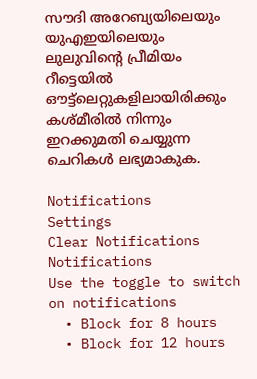സൗദി അറേബ്യയിലെയും യുഎഇയിലെയും ലുലുവിന്റെ പ്രീമിയം റീട്ടെയിൽ ഔട്ട്‌ലെറ്റുകളിലായിരിക്കും കശ്മീരില്‍ നിന്നും ഇറക്കുമതി ചെയ്യുന്ന ചെറികൾ ലഭ്യമാകുക.

Notifications
Settings
Clear Notifications
Notifications
Use the toggle to switch on notifications
  • Block for 8 hours
  • Block for 12 hours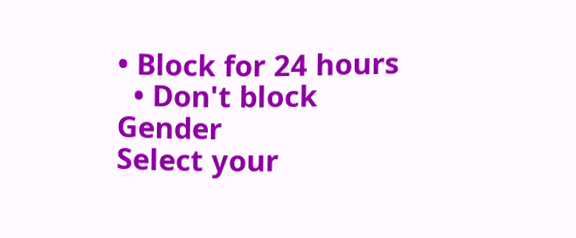• Block for 24 hours
  • Don't block
Gender
Select your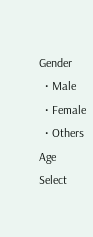Gender
  • Male
  • Female
  • Others
Age
Select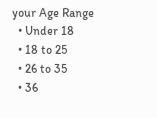your Age Range
  • Under 18
  • 18 to 25
  • 26 to 35
  • 36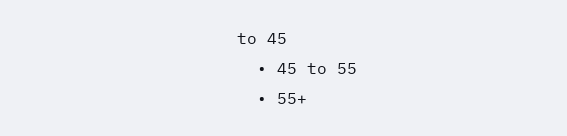to 45
  • 45 to 55
  • 55+